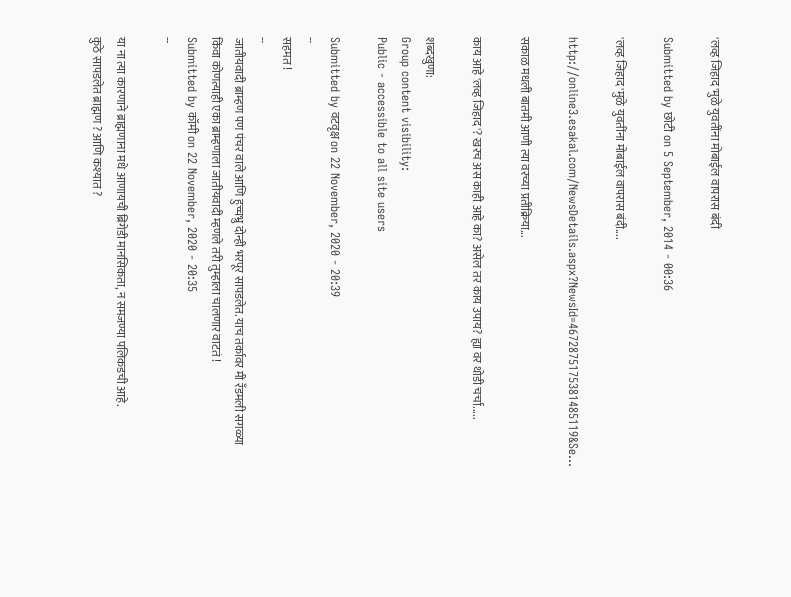'लव्ह जिहाद'मुळे युवतींना मोबाईल वापरास बंदी

Submitted by छोटी on 5 September, 2014 - 00:36

'लव्ह जिहाद'मुळे युवतींना मोबाईल वापरास बंदी....

http://online3.esakal.com/NewsDetails.aspx?NewsId=4672875175381485119&Se...

सकाळ मधली बातमी आणी त्या वरच्या प्रतीक्रिया...

काय आहे 'लव्ह जिहाद'? खरच अस काही आहे का? असेल तर काय उपाय? ह्या वर थोडी चर्चा.....

शब्दखुणा:
Group content visibility:
Public - accessible to all site users

Submitted by वटवृक्ष on 22 November, 2020 - 20:39
--
सहमत !
--
जातीयवादी ब्राम्हण पण पंचर वाले आणि हुच्चभ्रु दोन्ही भरपूर सापडलेत. याच तर्कावर मी रँडमली सगळ्या किंवा कोणत्याही एका ब्राम्हणाला जातीयवादी म्हणले तरी तुम्हाला चालणार वाटतं !
Submitted by कॉमी on 22 November, 2020 - 20:35
--

या ना त्या कारणाने ब्राह्मणाना मधे आणायची ब्रिगेडी मानसिकता, न समजण्या पलिकडची आहे.
कुठे सापडलेत ब्राह्मण ? आणि कश्यात ?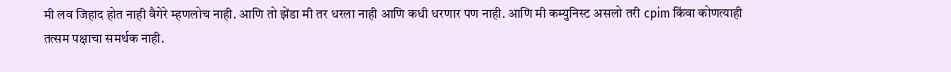मी लव जिहाद होत नाही वैगेरे म्हणलोच नाही. आणि तो झेंडा मी तर धरला नाही आणि कधी धरणार पण नाही. आणि मी कम्युनिस्ट असलो तरी cpim किंवा कोणत्याही तत्सम पक्षाचा समर्थक नाही.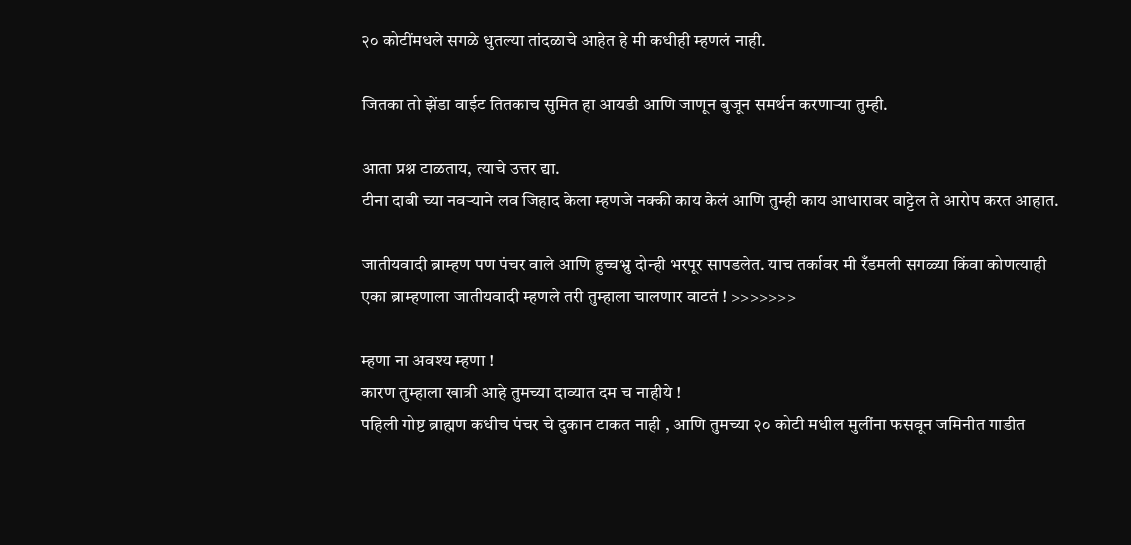२० कोटींमधले सगळे धुतल्या तांदळाचे आहेत हे मी कधीही म्हणलं नाही.

जितका तो झेंडा वाईट तितकाच सुमित हा आयडी आणि जाणून बुजून समर्थन करणाऱ्या तुम्ही.

आता प्रश्न टाळताय, त्याचे उत्तर द्या.
टीना दाबी च्या नवऱ्याने लव जिहाद केला म्हणजे नक्की काय केलं आणि तुम्ही काय आधारावर वाट्टेल ते आरोप करत आहात.

जातीयवादी ब्राम्हण पण पंचर वाले आणि हुच्चभ्रु दोन्ही भरपूर सापडलेत. याच तर्कावर मी रँडमली सगळ्या किंवा कोणत्याही एका ब्राम्हणाला जातीयवादी म्हणले तरी तुम्हाला चालणार वाटतं ! >>>>>>>

म्हणा ना अवश्य म्हणा !
कारण तुम्हाला खात्री आहे तुमच्या दाव्यात दम च नाहीये !
पहिली गोष्ट ब्राह्मण कधीच पंचर चे दुकान टाकत नाही , आणि तुमच्या २० कोटी मधील मुलींना फसवून जमिनीत गाडीत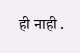ही नाही .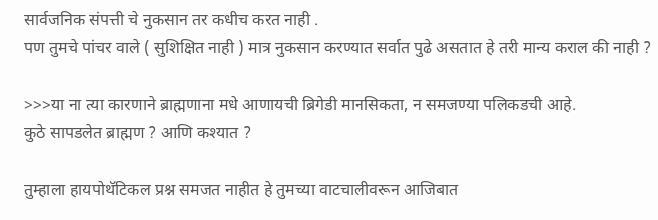सार्वजनिक संपत्ती चे नुकसान तर कधीच करत नाही .
पण तुमचे पांचर वाले ( सुशिक्षित नाही ) मात्र नुकसान करण्यात सर्वात पुढे असतात हे तरी मान्य कराल की नाही ?

>>>या ना त्या कारणाने ब्राह्मणाना मधे आणायची ब्रिगेडी मानसिकता, न समजण्या पलिकडची आहे.
कुठे सापडलेत ब्राह्मण ? आणि कश्यात ?

तुम्हाला हायपोथॅटिकल प्रश्न समजत नाहीत हे तुमच्या वाटचालीवरून आजिबात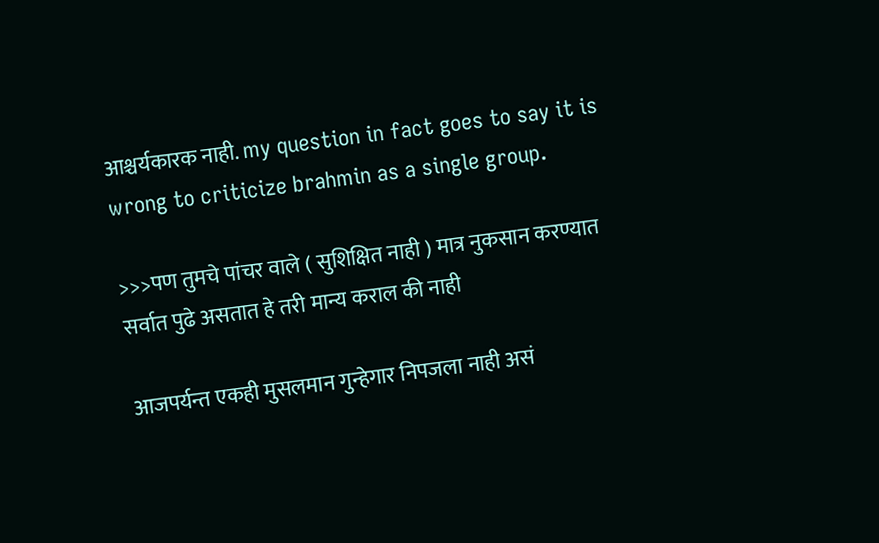आश्चर्यकारक नाही. my question in fact goes to say it is wrong to criticize brahmin as a single group.

>>>पण तुमचे पांचर वाले ( सुशिक्षित नाही ) मात्र नुकसान करण्यात सर्वात पुढे असतात हे तरी मान्य कराल की नाही

आजपर्यन्त एकही मुसलमान गुन्हेगार निपजला नाही असं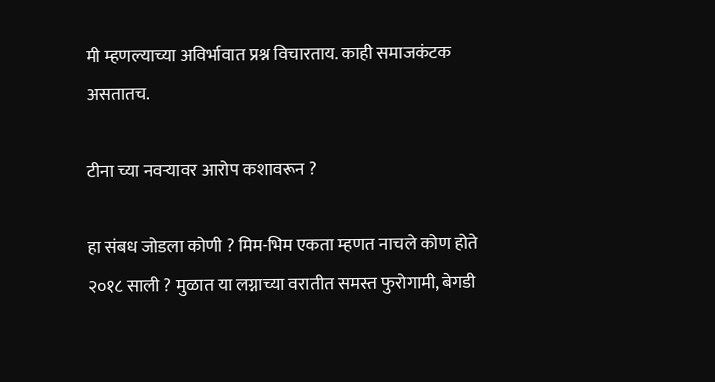मी म्हणल्याच्या अविर्भावात प्रश्न विचारताय. काही समाजकंटक असतातच.

टीना च्या नवऱ्यावर आरोप कशावरून ?

हा संबध जोडला कोणी ? मिम-भिम एकता म्हणत नाचले कोण होते २०१८ साली ? मुळात या लग्नाच्या वरातीत समस्त फुरोगामी, बेगडी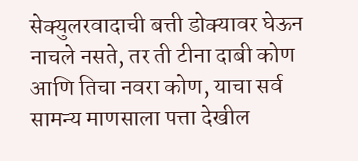सेक्युलरवादाची बत्ती डोक्यावर घेऊन नाचले नसते, तर ती टीना दाबी कोण आणि तिचा नवरा कोण, याचा सर्व सामन्य माणसाला पत्ता देखील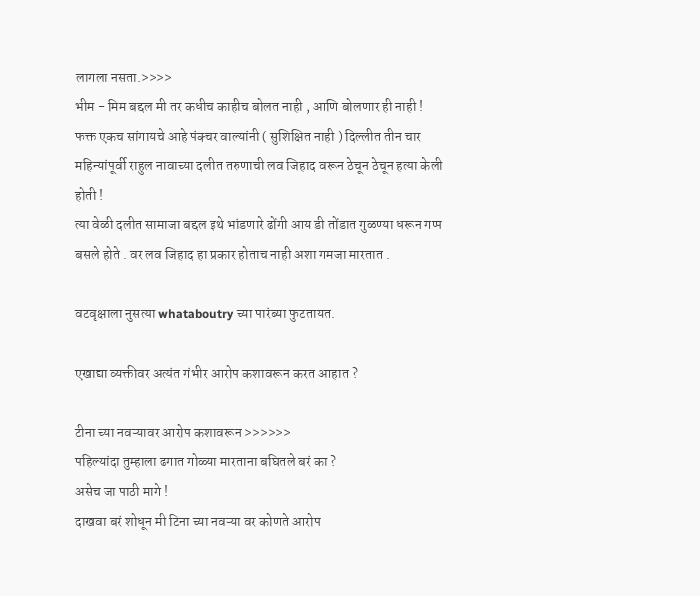लागला नसता.>>>>
भीम - मिम बद्दल मी तर कधीच काहीच बोलत नाही , आणि बोलणार ही नाही !
फक्त एकच सांगायचे आहे पंक्चर वाल्यांनी ( सुशिक्षित नाही ) दिल्लीत तीन चार महिन्यांपूर्वी राहुल नावाच्या दलीत तरुणाची लव जिहाद वरून ठेचून ठेचून हत्या केली होती !
त्या वेळी दलीत सामाजा बद्दल इथे भांडणारे ढोंगी आय डी तोंडात गुळण्या धरून गप्प बसले होते . वर लव जिहाद हा प्रकार होताच नाही अशा गमजा मारतात .

वटवृक्षाला नुसत्या whataboutry च्या पारंब्या फुटतायत.

एखाद्या व्यक्तीवर अत्यंत गंभीर आरोप कशावरून करत आहात ?

टीना च्या नवऱ्यावर आरोप कशावरून >>>>>>
पहिल्यांदा तुम्हाला ढगात गोळ्या मारताना बघितले बरं का ?
असेच जा पाठी मागे !
दाखवा बरं शोधून मी टिना च्या नवऱ्या वर कोणते आरोप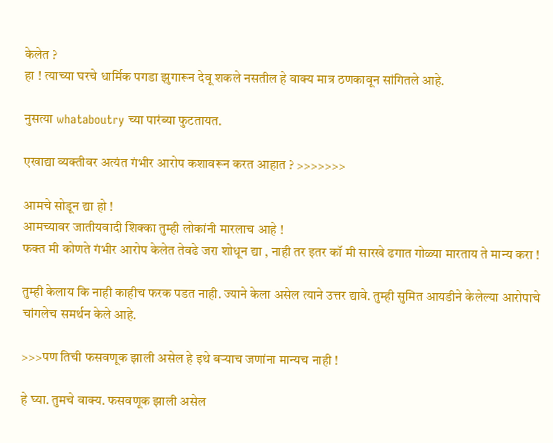केलेत ?
हा ! त्याच्या घरचे धार्मिक पगडा झुगारून देवू शकले नसतील हे वाक्य मात्र ठणकावून सांगितले आहे.

नुसत्या whataboutry च्या पारंब्या फुटतायत.

एखाद्या व्यक्तीवर अत्यंत गंभीर आरोप कशावरून करत आहात ? >>>>>>>

आमचे सोडून द्या हो !
आमच्यावर जातीयवादी शिक्का तुम्ही लोकांनी मारलाच आहे !
फक्त मी कोणते गंभीर आरोप केलेत तेवढे जरा शोधून द्या , नाही तर इतर कॉ मी सारखे ढगात गोळ्या मारताय ते मान्य करा !

तुम्ही केलाय कि नाही काहीच फरक पडत नाही. ज्याने केला असेल त्याने उत्तर द्यावे. तुम्ही सुमित आयडीने केलेल्या आरोपाचे चांगलेच समर्थन केले आहे.

>>>पण तिची फसवणूक झाली असेल हे इथे बऱ्याच जणांना मान्यच नाही !

हे घ्या. तुमचे वाक्य. फसवणूक झाली असेल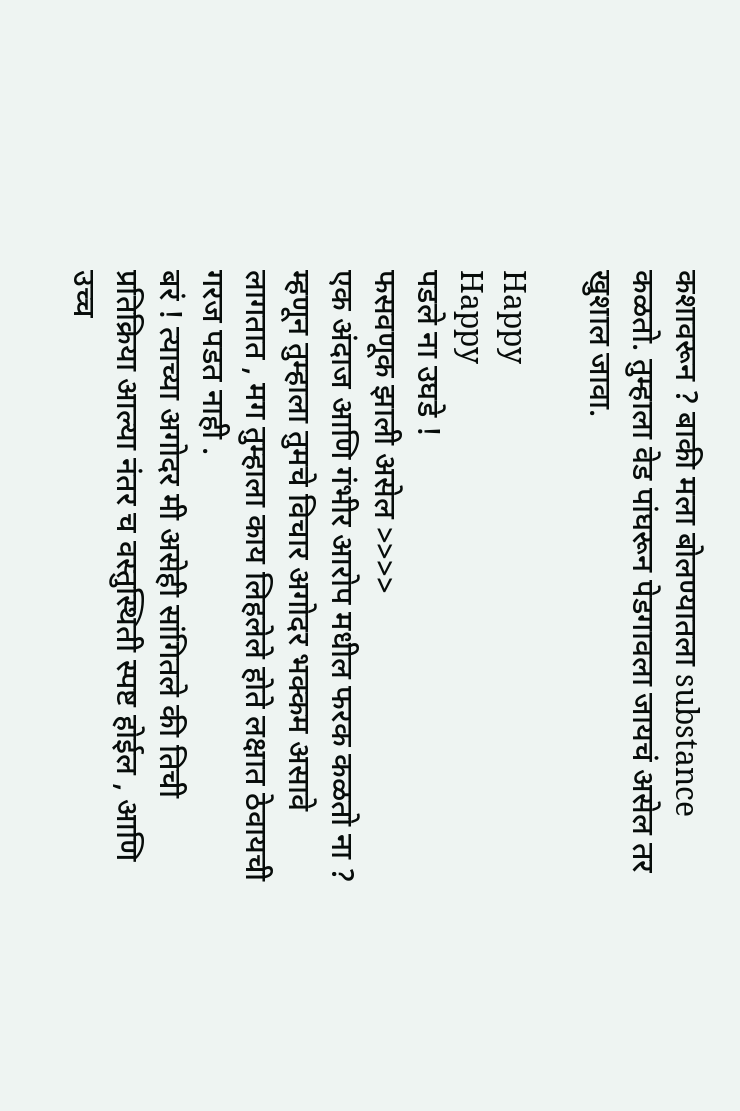कशावरून ? बाकी मला बोलण्यातला substance कळतो. तुम्हाला वेड पांघरून पेडगावला जायचं असेल तर खुशाल जावा.

Happy
Happy
पडले ना उघडे !
फसवणूक झाली असेल >>>>
एक अंदाज आणि गंभीर आरोप मधील फरक कळतो ना ?
म्हणून तुम्हाला तुमचे विचार अगोदर भक्कम असावे लागतात , मग तुम्हाला काय लिहलेले होते लक्षात ठेवायची गरज पडत नाही .
बरं ! त्याच्या अगोदर मी असेही सांगितले की तिची प्रतिक्रिया आल्या नंतर च वस्तुस्थिती स्पष्ट होईल , आणि उच्च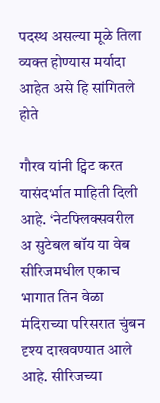पदस्थ असल्या मूळे तिला व्यक्त होण्यास मर्यादा आहेत असे हि सांगितले होते

गौरव यांनी ट्विट करत यासंदर्भात माहिती दिली आहे. ‘नेटफ्लिक्सवरील अ सुटेबल बॉय या वेब सीरिजमधील एकाच भागात तिन वेळा मंदिराच्या परिसरात चुंबन दृश्य दाखवण्यात आले आहे. सीरिजच्या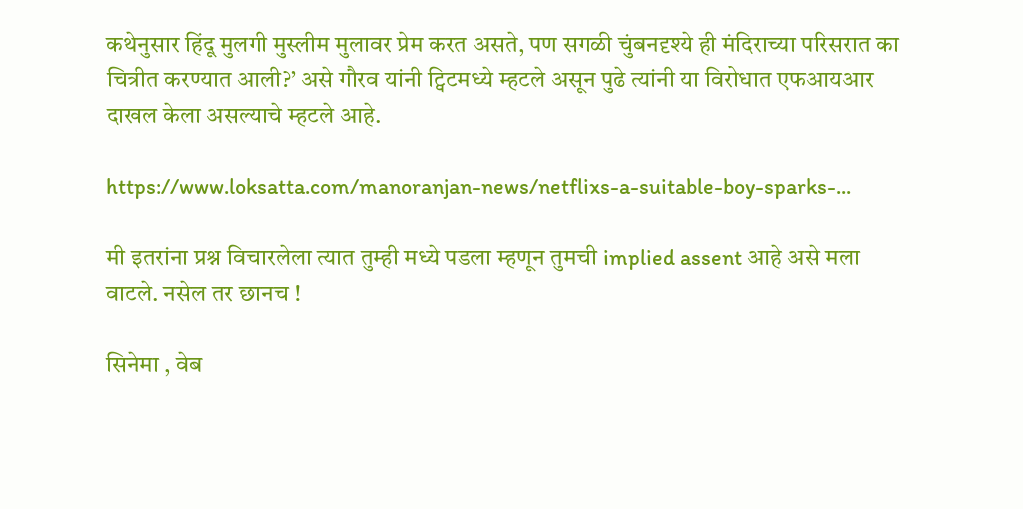कथेनुसार हिंदू मुलगी मुस्लीम मुलावर प्रेम करत असते, पण सगळी चुंबनदृश्ये ही मंदिराच्या परिसरात का चित्रीत करण्यात आली?’ असे गौरव यांनी ट्विटमध्ये म्हटले असून पुढे त्यांनी या विरोधात एफआयआर दाखल केला असल्याचे म्हटले आहे.

https://www.loksatta.com/manoranjan-news/netflixs-a-suitable-boy-sparks-...

मी इतरांना प्रश्न विचारलेला त्यात तुम्ही मध्ये पडला म्हणून तुमची implied assent आहे असे मला वाटले. नसेल तर छानच !

सिनेमा , वेब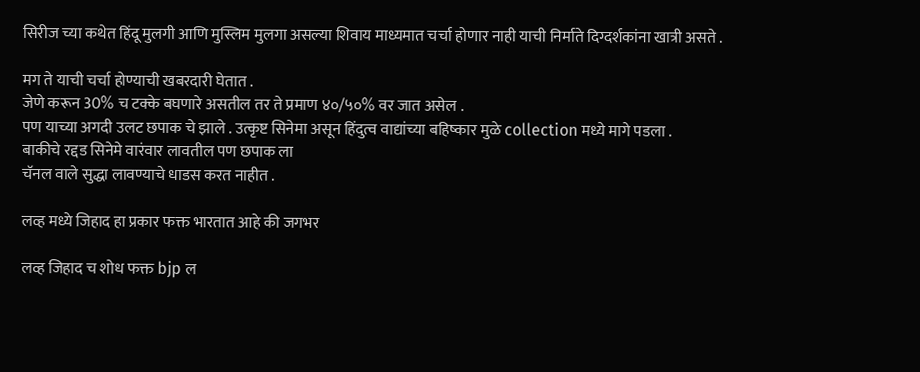सिरीज च्या कथेत हिंदू मुलगी आणि मुस्लिम मुलगा असल्या शिवाय माध्यमात चर्चा होणार नाही याची निर्माते दिग्दर्शकांना खात्री असते .

मग ते याची चर्चा होण्याची खबरदारी घेतात .
जेणे करून 30% च टक्के बघणारे असतील तर ते प्रमाण ४०/५०% वर जात असेल .
पण याच्या अगदी उलट छपाक चे झाले . उत्कृष्ट सिनेमा असून हिंदुत्व वाद्यांच्या बहिष्कार मुळे collection मध्ये मागे पडला .
बाकीचे रद्दड सिनेमे वारंवार लावतील पण छपाक ला
चॅनल वाले सुद्धा लावण्याचे धाडस करत नाहीत .

लव्ह मध्ये जिहाद हा प्रकार फक्त भारतात आहे की जगभर

लव्ह जिहाद च शोध फक्त bjp ल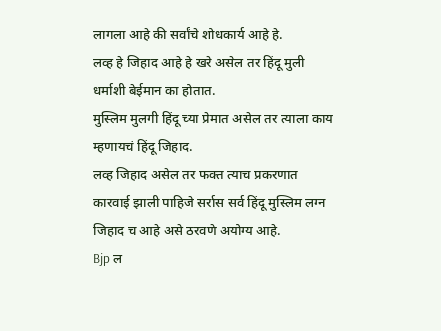लागला आहे की सर्वांचे शोधकार्य आहे हे.
लव्ह हे जिहाद आहे हे खरे असेल तर हिंदू मुली धर्माशी बेईमान का होतात.
मुस्लिम मुलगी हिंदू च्या प्रेमात असेल तर त्याला काय म्हणायचं हिंदू जिहाद.
लव्ह जिहाद असेल तर फक्त त्याच प्रकरणात कारवाई झाली पाहिजे सर्रास सर्व हिंदू मुस्लिम लग्न जिहाद च आहे असे ठरवणे अयोग्य आहे.
Bjp ल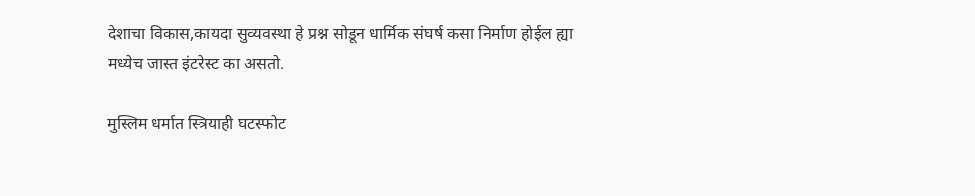देशाचा विकास,कायदा सुव्यवस्था हे प्रश्न सोडून धार्मिक संघर्ष कसा निर्माण होईल ह्या मध्येच जास्त इंटरेस्ट का असतो.

मुस्लिम धर्मात स्त्रियाही घटस्फोट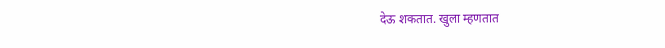देऊ शकतात. खुला म्हणतात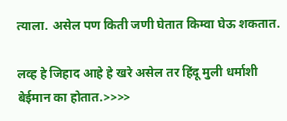त्याला. असेल पण किती जणी घेतात किम्वा घेऊ शकतात.

लव्ह हे जिहाद आहे हे खरे असेल तर हिंदू मुली धर्माशी बेईमान का होतात.>>>>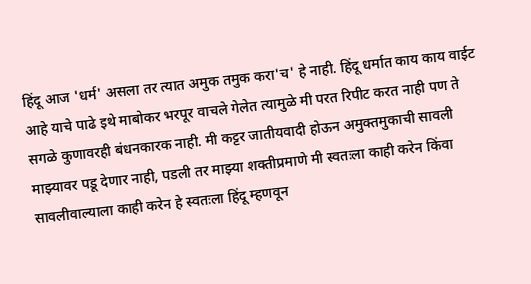हिंदू आज 'धर्म' असला तर त्यात अमुक तमुक करा'च' हे नाही. हिंदू धर्मात काय काय वाईट आहे याचे पाढे इथे माबोकर भरपूर वाचले गेलेत त्यामुळे मी परत रिपीट करत नाही पण ते सगळे कुणावरही बंधनकारक नाही. मी कट्टर जातीयवादी होऊन अमुक्तमुकाची सावली माझ्यावर पडू देणार नाही, पडली तर माझ्या शक्तीप्रमाणे मी स्वतःला काही करेन किंवा सावलीवाल्याला काही करेन हे स्वतःला हिंदू म्हणवून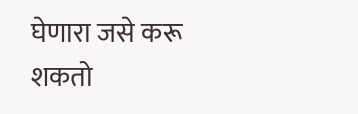घेणारा जसे करू शकतो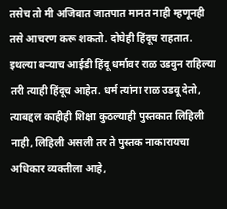तसेच तो मी अजिबात जातपात मानत नाही म्हणूनही तसे आचरण करू शकतो. दोघेही हिंदूच राहतात. इथल्या बऱ्याच आईडी हिंदू धर्मावर राळ उडवुन राहिल्या तरी त्याही हिंदूच आहेत. धर्म त्यांना राळ उडवू देतो, त्याबद्दल काहीही शिक्षा कुठल्याही पुस्तकात लिहिली नाही, लिहिली असली तर ते पुस्तक नाकारायचा अधिकार व्यक्तीला आहे,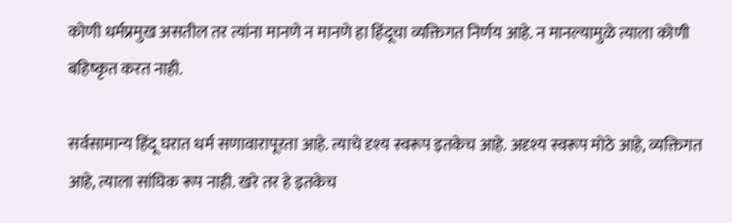कोणी धर्मप्रमुख असतील तर त्यांना मानणे न मानणे हा हिंदूचा व्यक्तिगत निर्णय आहे. न मानल्यामुळे त्याला कोणी बहिष्कृत करत नाही.

सर्वसामान्य हिंदू घरात धर्म सणावारापूरता आहे. त्याचे दृश्य स्वरूप इतकेच आहे. अदृश्य स्वरूप मोठे आहे, व्यक्तिगत आहे, त्याला सांघिक रूप नाही. खरे तर हे इतकेच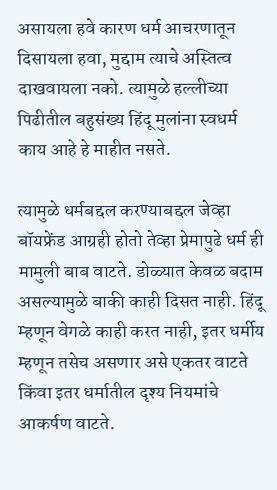असायला हवे कारण धर्म आचरणातून दिसायला हवा, मुद्दाम त्याचे अस्तित्व दाखवायला नको. त्यामुळे हल्लीच्या पिढीतील बहुसंख्य हिंदू मुलांना स्वधर्म काय आहे हे माहीत नसते.

त्यामुळे धर्मबद्दल करण्याबद्दल जेव्हा बॉयफ्रेंड आग्रही होतो तेव्हा प्रेमापुढे धर्म ही मामुली बाब वाटते. डोळ्यात केवळ बदाम असल्यामुळे बाकी काही दिसत नाही. हिंदू म्हणून वेगळे काही करत नाही, इतर धर्मीय म्हणून तसेच असणार असे एकतर वाटते किंवा इतर धर्मातील दृश्य नियमांचे आकर्षण वाटते.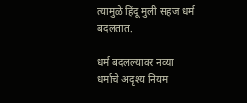त्यामुळे हिंदू मुली सहज धर्म बदलतात.

धर्म बदलल्यावर नव्या धर्माचे अदृश्य नियम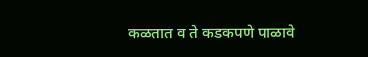कळतात व ते कडकपणे पाळावे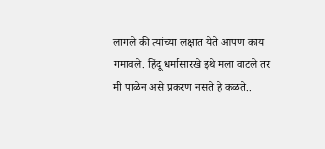लागले की त्यांच्या लक्षात येते आपण काय गमावले. हिंदू धर्मासारखे इथे मला वाटले तर मी पाळेन असे प्रकरण नसते हे कळते..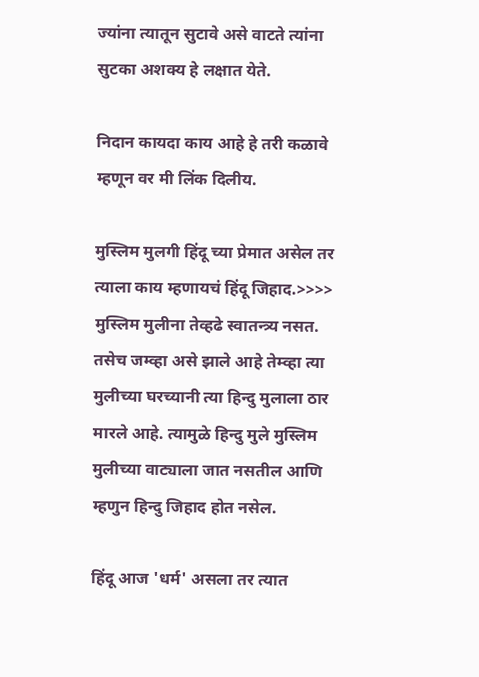ज्यांना त्यातून सुटावे असे वाटते त्यांना सुटका अशक्य हे लक्षात येते.

निदान कायदा काय आहे हे तरी कळावे म्हणून वर मी लिंक दिलीय.

मुस्लिम मुलगी हिंदू च्या प्रेमात असेल तर त्याला काय म्हणायचं हिंदू जिहाद.>>>> मुस्लिम मुलीना तेव्हढे स्वातन्त्र्य नसत. तसेच जम्व्हा असे झाले आहे तेम्व्हा त्या मुलीच्या घरच्यानी त्या हिन्दु मुलाला ठार मारले आहे. त्यामुळे हिन्दु मुले मुस्लिम मुलीच्या वाट्याला जात नसतील आणि म्हणुन हिन्दु जिहाद होत नसेल.

हिंदू आज 'धर्म' असला तर त्यात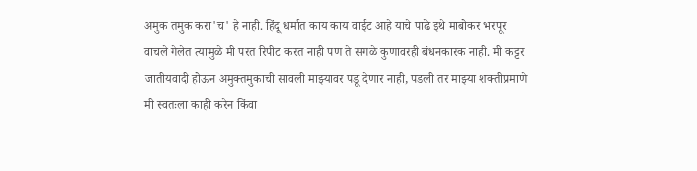अमुक तमुक करा'च' हे नाही. हिंदू धर्मात काय काय वाईट आहे याचे पाढे इथे माबोकर भरपूर वाचले गेलेत त्यामुळे मी परत रिपीट करत नाही पण ते सगळे कुणावरही बंधनकारक नाही. मी कट्टर जातीयवादी होऊन अमुक्तमुकाची सावली माझ्यावर पडू देणार नाही, पडली तर माझ्या शक्तीप्रमाणे मी स्वतःला काही करेन किंवा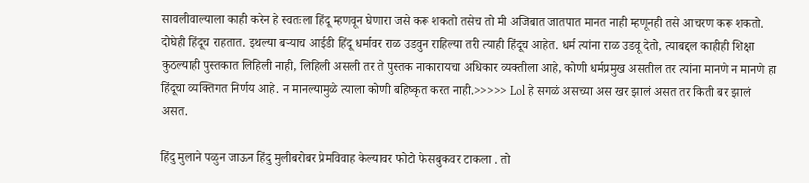सावलीवाल्याला काही करेन हे स्वतःला हिंदू म्हणवून घेणारा जसे करू शकतो तसेच तो मी अजिबात जातपात मानत नाही म्हणूनही तसे आचरण करू शकतो. दोघेही हिंदूच राहतात. इथल्या बऱ्याच आईडी हिंदू धर्मावर राळ उडवुन राहिल्या तरी त्याही हिंदूच आहेत. धर्म त्यांना राळ उडवू देतो, त्याबद्दल काहीही शिक्षा कुठल्याही पुस्तकात लिहिली नाही, लिहिली असली तर ते पुस्तक नाकारायचा अधिकार व्यक्तीला आहे, कोणी धर्मप्रमुख असतील तर त्यांना मानणे न मानणे हा हिंदूचा व्यक्तिगत निर्णय आहे. न मानल्यामुळे त्याला कोणी बहिष्कृत करत नाही.>>>>> Lol हे सगळं असच्या अस खर झालं असत तर किती बर झालं असत.

हिंदु मुलाने पळुन जाऊन हिंदु मुलीबरोबर प्रेमविवाह केल्यावर फोटो फेसबुकवर टाकला . तो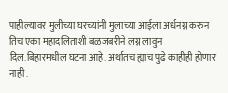पाहील्यावर मुलीच्या घरच्यांनी मुलाच्या आईला अर्धनग्न करुन तिच एका महादलिताशी बळजबरीने लग्न लावुन दिल.बिहारमधील घटना आहे. अर्थातच ह्याच पुढे काहीही होणार नाही .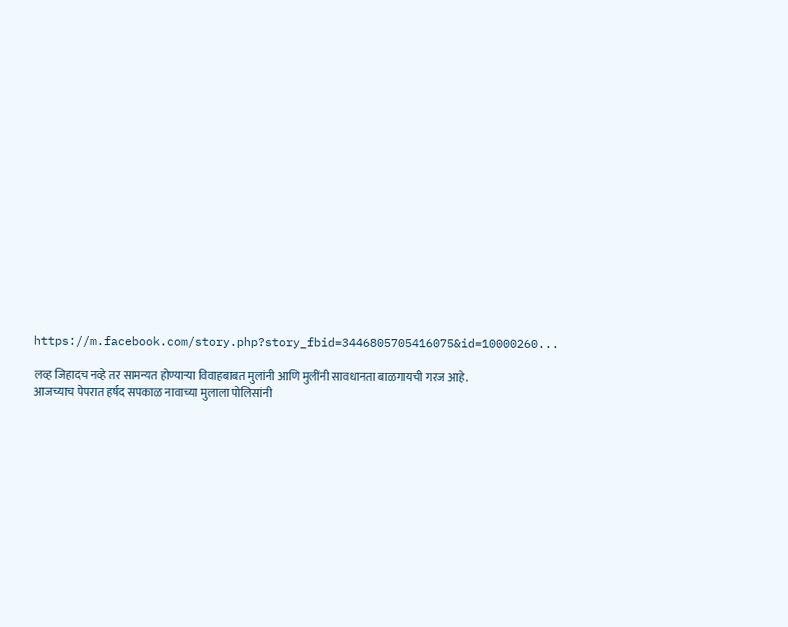https://m.facebook.com/story.php?story_fbid=3446805705416075&id=10000260...

लव्ह जिहादच नव्हे तर सामन्यत होण्याऱ्या विवाहबाबत मुलांनी आणि मुलींनी सावधानता बाळगायची गरज आहे.
आजच्याच पेपरात हर्षद सपकाळ नावाच्या मुलाला पोलिसांनी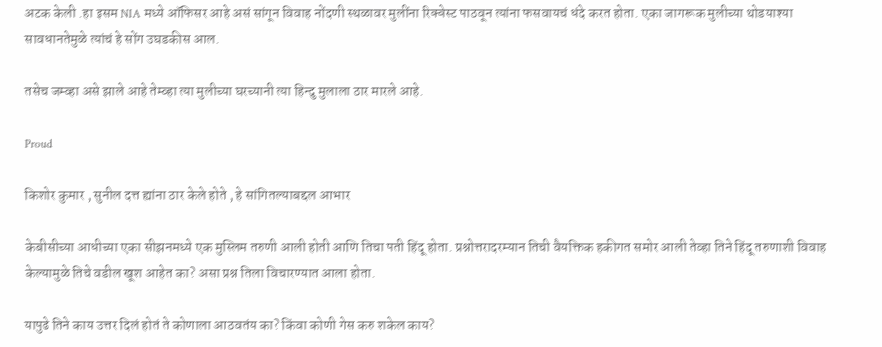अटक केली .हा इसम NIA मध्ये ऑफिसर आहे असं सांगून विवाह नोंदणी स्थळावर मुलींना रिक्वेस्ट पाठवून त्यांना फसवायचं धंदे करत होता. एका जागरूक मुलीच्या थोडयाश्या सावधानतेमुळे त्यांचं हे सोंग उघडकीस आल.

तसेच जम्व्हा असे झाले आहे तेम्व्हा त्या मुलीच्या घरच्यानी त्या हिन्दु मुलाला ठार मारले आहे.

Proud

किशोर कुमार , सुनील दत्त ह्यांना ठार केले होते , हे सांगितल्याबद्दल आभार

केबीसीच्या आधीच्या एका सीझनमध्ये एक मुस्लिम तरुणी आली होती आणि तिचा पती हिंदू होता. प्रश्नोत्तरादरम्यान तिची वैयक्तिक हकीगत समोर आली तेव्हा तिने हिंदू तरुणाशी विवाह केल्यामुळे तिचे वडील खूश आहेत का? असा प्रश्न तिला विचारण्यात आला होता.

यापुढे तिने काय उत्तर दिलं होतं ते कोणाला आठवतंय का? किंवा कोणी गेस करु शकेल काय?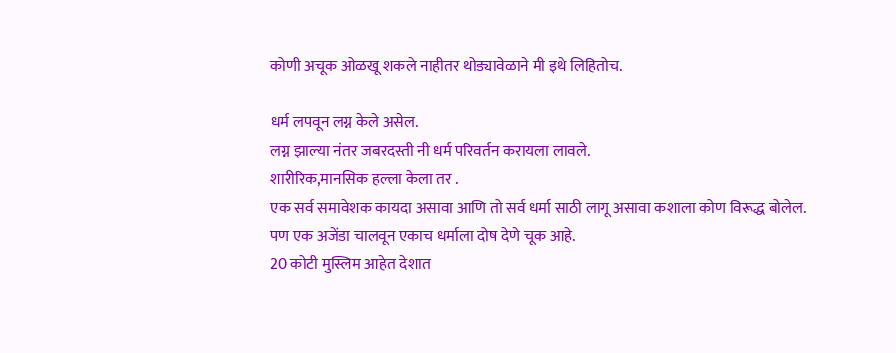कोणी अचूक ओळखू शकले नाहीतर थोड्यावेळाने मी इथे लिहितोच.

धर्म लपवून लग्न केले असेल.
लग्न झाल्या नंतर जबरदस्ती नी धर्म परिवर्तन करायला लावले.
शारीरिक,मानसिक हल्ला केला तर .
एक सर्व समावेशक कायदा असावा आणि तो सर्व धर्मा साठी लागू असावा कशाला कोण विरूद्ध बोलेल.
पण एक अजेंडा चालवून एकाच धर्माला दोष देणे चूक आहे.
20 कोटी मुस्लिम आहेत देशात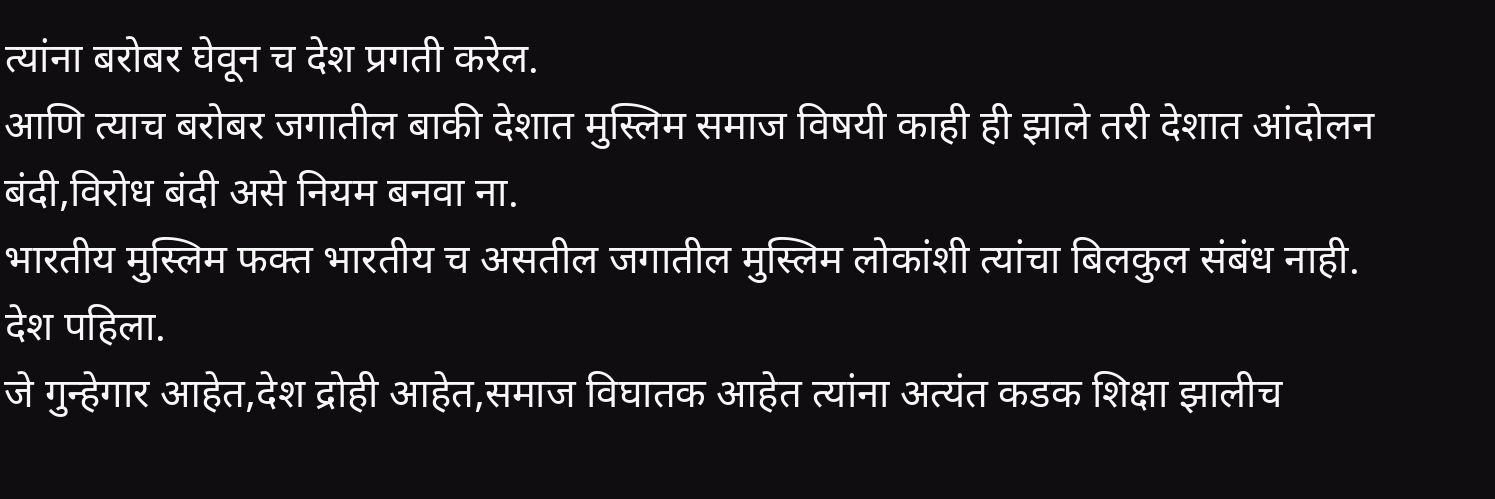त्यांना बरोबर घेवून च देश प्रगती करेल.
आणि त्याच बरोबर जगातील बाकी देशात मुस्लिम समाज विषयी काही ही झाले तरी देशात आंदोलन बंदी,विरोध बंदी असे नियम बनवा ना.
भारतीय मुस्लिम फक्त भारतीय च असतील जगातील मुस्लिम लोकांशी त्यांचा बिलकुल संबंध नाही.
देश पहिला.
जे गुन्हेगार आहेत,देश द्रोही आहेत,समाज विघातक आहेत त्यांना अत्यंत कडक शिक्षा झालीच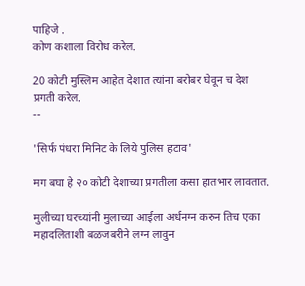पाहिजे .
कोण कशाला विरोध करेल.

20 कोटी मुस्लिम आहेत देशात त्यांना बरोबर घेवून च देश प्रगती करेल.
--

'सिर्फ पंधरा मिनिट के लिये पुलिस हटाव'

मग बघा हे २० कोटी देशाच्या प्रगतीला कसा हातभार लावतात.

मुलीच्या घरच्यांनी मुलाच्या आईला अर्धनग्न करुन तिच एका महादलिताशी बळजबरीने लग्न लावुन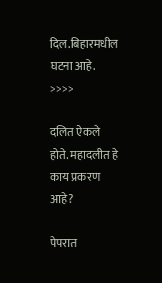दिल.बिहारमधील घटना आहे. >>>>

दलित ऐकले होते. महादलीत हे काय प्रकरण आहे?

पेपरात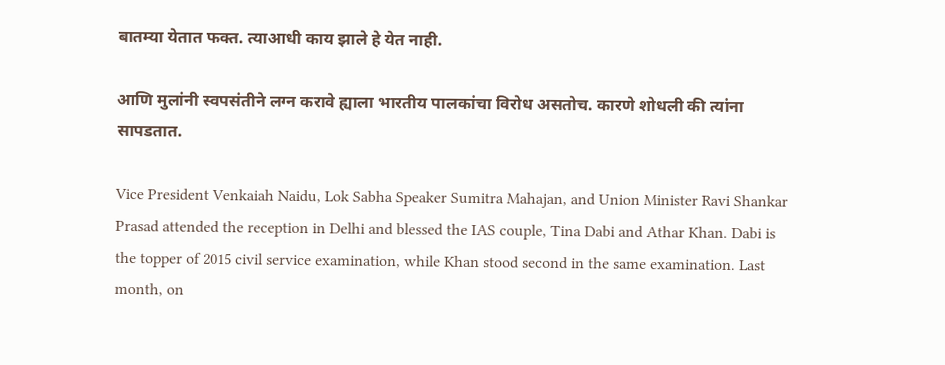बातम्या येतात फक्त. त्याआधी काय झाले हे येत नाही.

आणि मुलांनी स्वपसंतीने लग्न करावे ह्याला भारतीय पालकांचा विरोध असतोच. कारणे शोधली की त्यांना सापडतात.

Vice President Venkaiah Naidu, Lok Sabha Speaker Sumitra Mahajan, and Union Minister Ravi Shankar Prasad attended the reception in Delhi and blessed the IAS couple, Tina Dabi and Athar Khan. Dabi is the topper of 2015 civil service examination, while Khan stood second in the same examination. Last month, on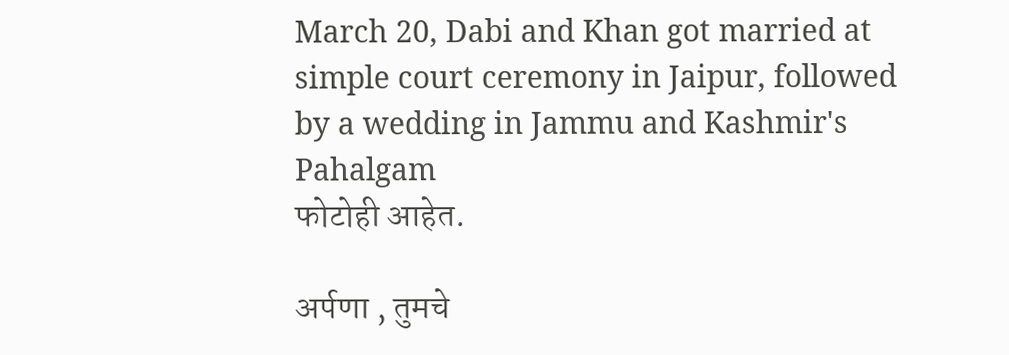March 20, Dabi and Khan got married at simple court ceremony in Jaipur, followed by a wedding in Jammu and Kashmir's Pahalgam
फोटोही आहेत.

अर्पणा , तुमचे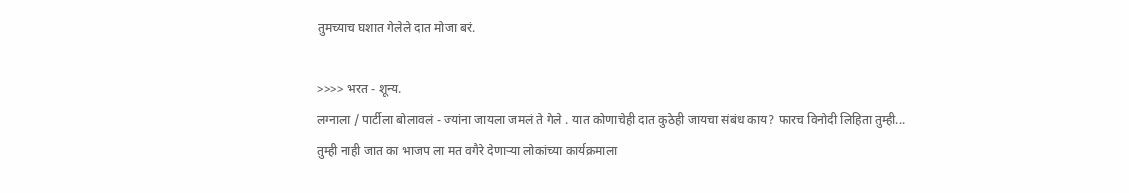तुमच्याच घशात गेलेले दात मोजा बरं.

>>>> भरत - शून्य.
लग्नाला / पार्टीला बोलावलं - ज्यांना जायला जमलं ते गेले . यात कोणाचेही दात कुठेही जायचा संबंध काय? फारच विनोदी लिहिता तुम्ही...
तुम्ही नाही जात का भाजप ला मत वगैरे देणार्‍या लोकांच्या कार्यक्रमाला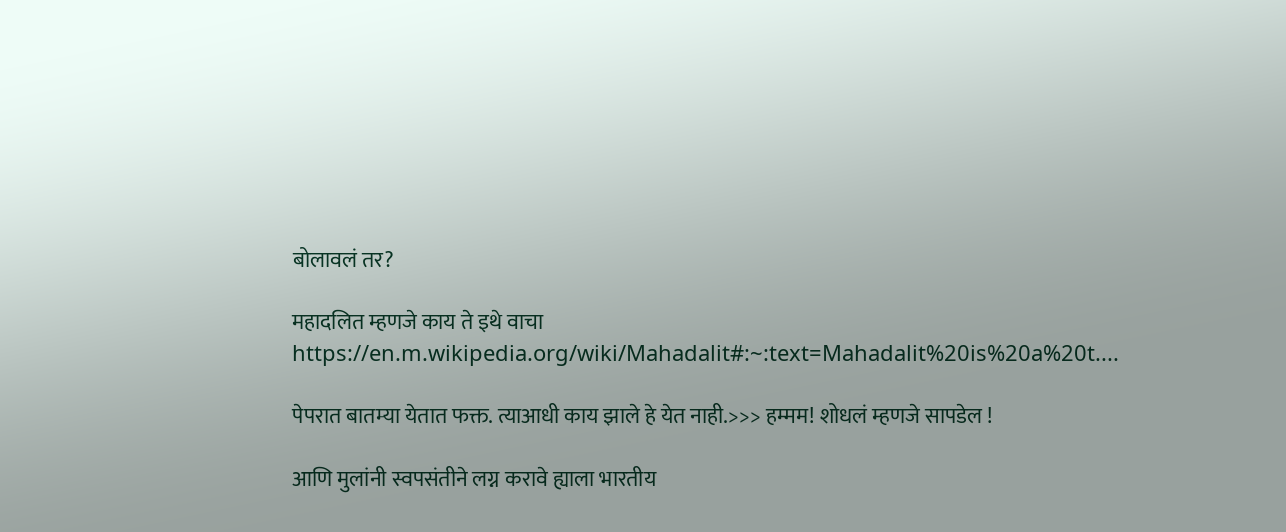बोलावलं तर?

महादलित म्हणजे काय ते इथे वाचा
https://en.m.wikipedia.org/wiki/Mahadalit#:~:text=Mahadalit%20is%20a%20t....

पेपरात बातम्या येतात फक्त. त्याआधी काय झाले हे येत नाही.>>> हम्मम! शोधलं म्हणजे सापडेल !

आणि मुलांनी स्वपसंतीने लग्न करावे ह्याला भारतीय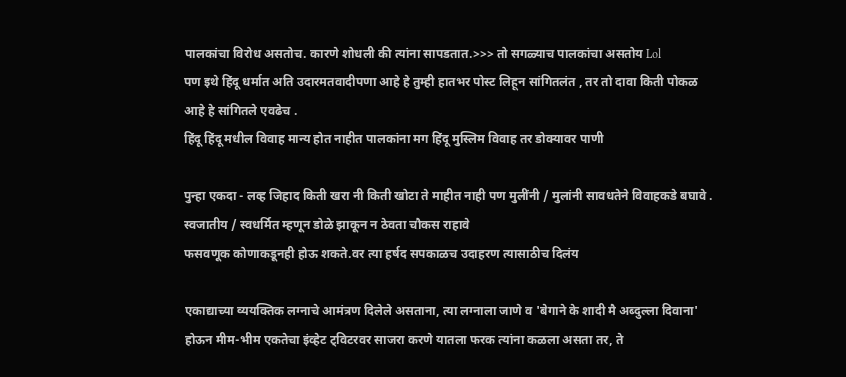पालकांचा विरोध असतोच. कारणे शोधली की त्यांना सापडतात.>>> तो सगळ्याच पालकांचा असतोय Lol
पण इथे हिंदू धर्मात अति उदारमतवादीपणा आहे हे तुम्ही हातभर पोस्ट लिहून सांगितलंत , तर तो दावा किती पोकळ आहे हे सांगितले एवढेच .
हिंदू हिंदू मधील विवाह मान्य होत नाहीत पालकांना मग हिंदू मुस्लिम विवाह तर डोक्यावर पाणी

पुन्हा एकदा - लव्ह जिहाद किती खरा नी किती खोटा ते माहीत नाही पण मुलींनी / मुलांनी सावधतेने विवाहकडे बघावे . स्वजातीय / स्वधर्मित म्हणून डोळे झाकून न ठेवता चौकस राहावे
फसवणूक कोणाकडूनही होऊ शकते.वर त्या हर्षद सपकाळच उदाहरण त्यासाठीच दिलंय

एकाद्याच्या व्ययक्तिक लग्नाचे आमंत्रण दिलेले असताना, त्या लग्नाला जाणे व 'बेगाने के शादी मै अब्दुल्ला दिवाना' होऊन मीम-भीम एकतेचा इंव्हेट ट्विटरवर साजरा करणे यातला फरक त्यांना कळला असता तर, ते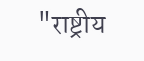"राष्ट्रीय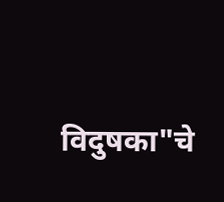विदुषका"चे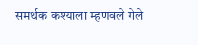समर्थक कश्याला म्हणवले गेले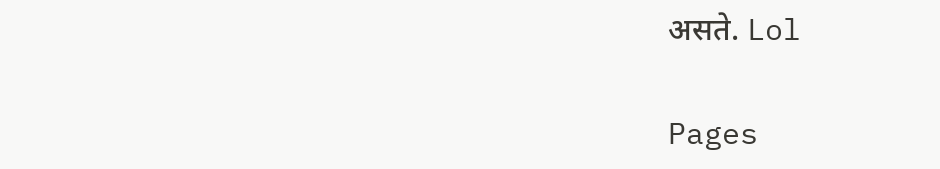असते. Lol

Pages